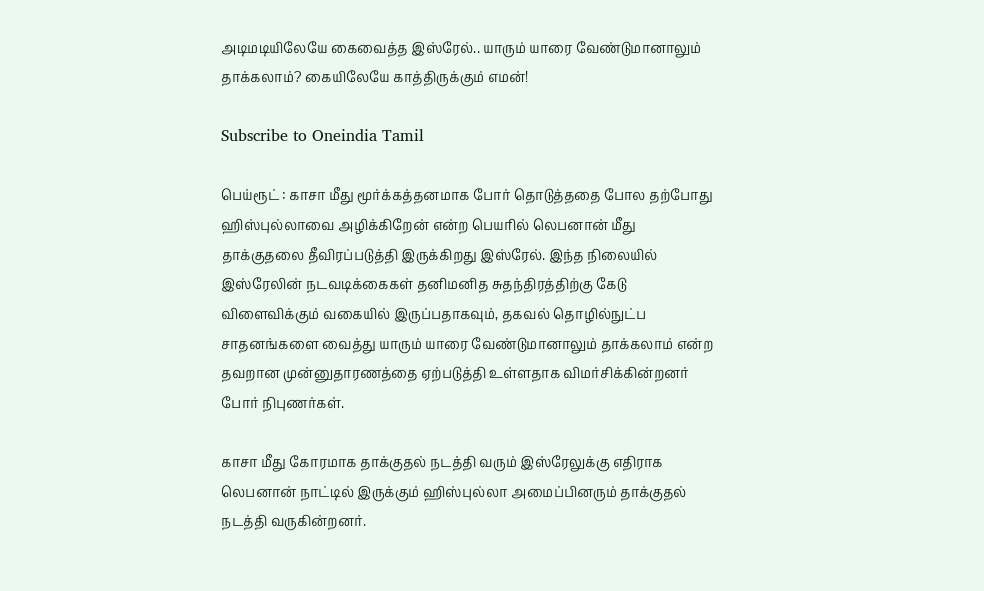அடிமடியிலேயே கைவைத்த இஸ்ரேல்.. யாரும் யாரை வேண்டுமானாலும் தாக்கலாம்? கையிலேயே காத்திருக்கும் எமன்!

Subscribe to Oneindia Tamil

பெய்ரூட் : காசா மீது மூர்க்கத்தனமாக போர் தொடுத்ததை போல தற்போது ஹிஸ்புல்லாவை அழிக்கிறேன் என்ற பெயரில் லெபனான் மீது தாக்குதலை தீவிரப்படுத்தி இருக்கிறது இஸ்ரேல். இந்த நிலையில் இஸ்ரேலின் நடவடிக்கைகள் தனிமனித சுதந்திரத்திற்கு கேடு விளைவிக்கும் வகையில் இருப்பதாகவும், தகவல் தொழில்நுட்ப சாதனங்களை வைத்து யாரும் யாரை வேண்டுமானாலும் தாக்கலாம் என்ற தவறான முன்னுதாரணத்தை ஏற்படுத்தி உள்ளதாக விமர்சிக்கின்றனர் போர் நிபுணர்கள்.

காசா மீது கோரமாக தாக்குதல் நடத்தி வரும் இஸ்ரேலுக்கு எதிராக லெபனான் நாட்டில் இருக்கும் ஹிஸ்புல்லா அமைப்பினரும் தாக்குதல் நடத்தி வருகின்றனர்.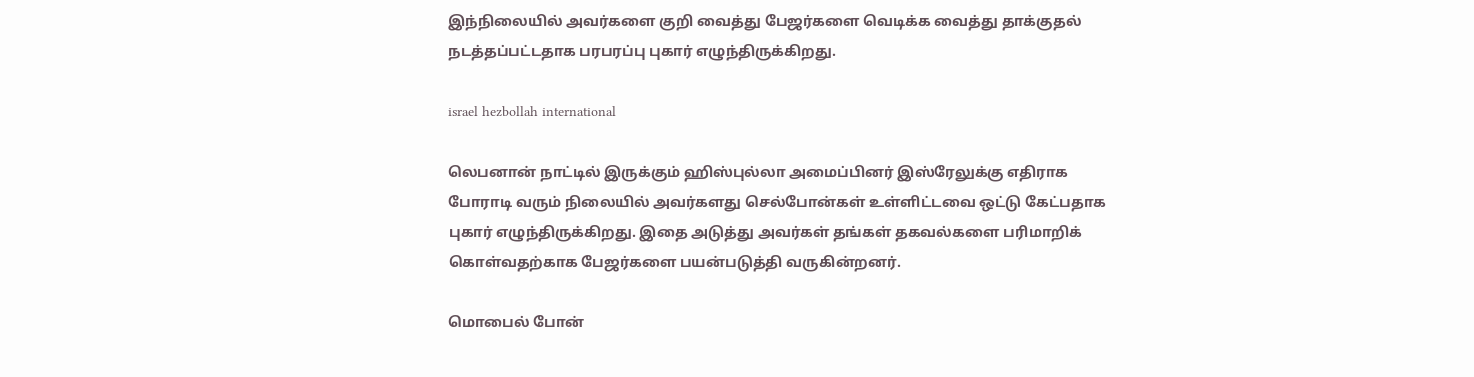இந்நிலையில் அவர்களை குறி வைத்து பேஜர்களை வெடிக்க வைத்து தாக்குதல் நடத்தப்பட்டதாக பரபரப்பு புகார் எழுந்திருக்கிறது.

israel hezbollah international

லெபனான் நாட்டில் இருக்கும் ஹிஸ்புல்லா அமைப்பினர் இஸ்ரேலுக்கு எதிராக போராடி வரும் நிலையில் அவர்களது செல்போன்கள் உள்ளிட்டவை ஒட்டு கேட்பதாக புகார் எழுந்திருக்கிறது. இதை அடுத்து அவர்கள் தங்கள் தகவல்களை பரிமாறிக் கொள்வதற்காக பேஜர்களை பயன்படுத்தி வருகின்றனர்.

மொபைல் போன்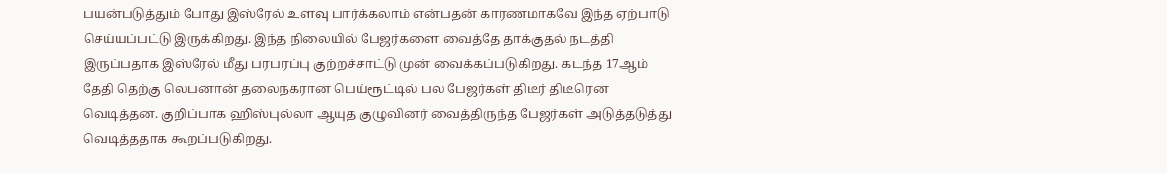பயன்படுத்தும் போது இஸ்ரேல் உளவு பார்க்கலாம் என்பதன் காரணமாகவே இந்த ஏற்பாடு செய்யப்பட்டு இருக்கிறது. இந்த நிலையில் பேஜர்களை வைத்தே தாக்குதல் நடத்தி இருப்பதாக இஸ்ரேல் மீது பரபரப்பு குற்றச்சாட்டு முன் வைக்கப்படுகிறது. கடந்த 17ஆம் தேதி தெற்கு லெபனான் தலைநகரான பெய்ரூட்டில் பல பேஜர்கள் திடீர் திடீரென வெடித்தன. குறிப்பாக ஹிஸ்புல்லா ஆயுத குழுவினர் வைத்திருந்த பேஜர்கள் அடுத்தடுத்து வெடித்ததாக கூறப்படுகிறது.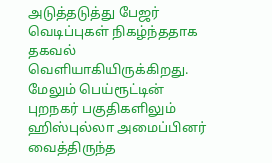அடுத்தடுத்து பேஜர் வெடிப்புகள் நிகழ்ந்ததாக தகவல் வெளியாகியிருக்கிறது. மேலும் பெய்ரூட்டின் புறநகர் பகுதிகளிலும் ஹிஸ்புல்லா அமைப்பினர் வைத்திருந்த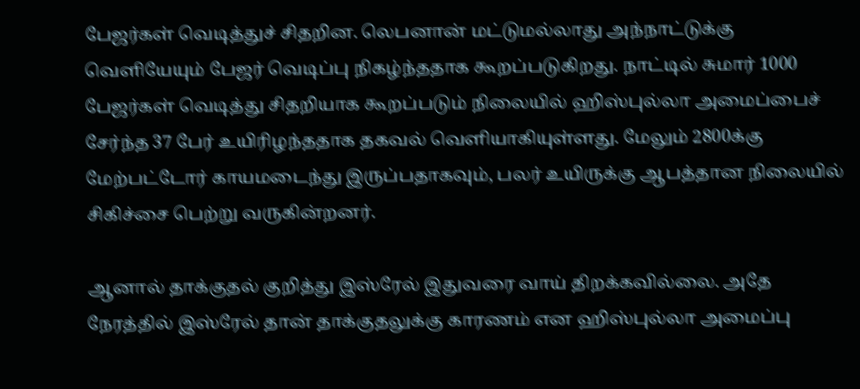பேஜர்கள் வெடித்துச் சிதறின. லெபனான் மட்டுமல்லாது அந்நாட்டுக்கு வெளியேயும் பேஜர் வெடிப்பு நிகழ்ந்ததாக கூறப்படுகிறது. நாட்டில் சுமார் 1000 பேஜர்கள் வெடித்து சிதறியாக கூறப்படும் நிலையில் ஹிஸ்புல்லா அமைப்பைச் சேர்ந்த 37 பேர் உயிரிழந்ததாக தகவல் வெளியாகியுள்ளது. மேலும் 2800க்கு மேற்பட்டோர் காயமடைந்து இருப்பதாகவும், பலர் உயிருக்கு ஆபத்தான நிலையில் சிகிச்சை பெற்று வருகின்றனர்.

ஆனால் தாக்குதல் குறித்து இஸ்ரேல் இதுவரை வாய் திறக்கவில்லை. அதே நேரத்தில் இஸ்ரேல் தான் தாக்குதலுக்கு காரணம் என ஹிஸ்புல்லா அமைப்பு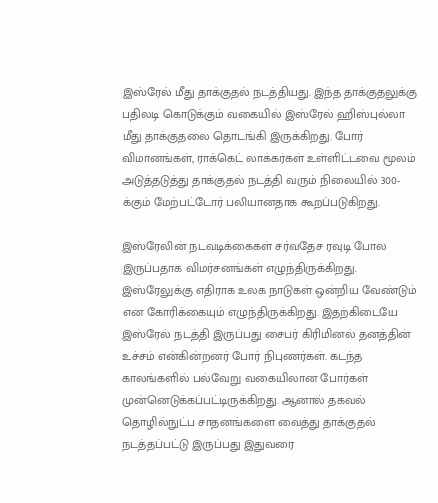இஸ்ரேல் மீது தாக்குதல் நடத்தியது. இந்த தாக்குதலுக்கு பதிலடி கொடுக்கும் வகையில் இஸ்ரேல் ஹிஸ்புல்லா மீது தாக்குதலை தொடங்கி இருக்கிறது. போர் விமானங்கள், ராக்கெட் லாக்கர்கள் உள்ளிட்டவை மூலம் அடுத்தடுத்து தாக்குதல் நடத்தி வரும் நிலையில் 300-க்கும் மேற்பட்டோர் பலியானதாக கூறப்படுகிறது.

இஸ்ரேலின் நடவடிக்கைகள் சர்வதேச ரவுடி போல இருப்பதாக விமர்சனங்கள் எழுந்திருக்கிறது. இஸ்ரேலுக்கு எதிராக உலக நாடுகள் ஒன்றிய வேண்டும் என கோரிக்கையும் எழுந்திருக்கிறது. இதற்கிடையே இஸ்ரேல் நடத்தி இருப்பது சைபர் கிரிமினல் தனத்தின் உச்சம் என்கின்றனர் போர் நிபுணர்கள். கடந்த காலங்களில் பல்வேறு வகையிலான போர்கள் முன்னெடுக்கப்பட்டிருக்கிறது. ஆனால் தகவல் தொழில்நுட்ப சாதனங்களை வைத்து தாக்குதல் நடத்தப்பட்டு இருப்பது இதுவரை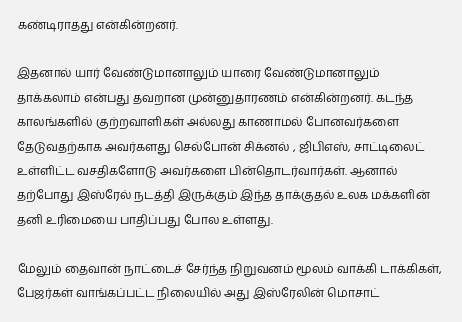கண்டிராதது என்கின்றனர்.

இதனால் யார் வேண்டுமானாலும் யாரை வேண்டுமானாலும் தாக்கலாம் என்பது தவறான முன்னுதாரணம் என்கின்றனர். கடந்த காலங்களில் குற்றவாளிகள் அல்லது காணாமல் போனவர்களை தேடுவதற்காக அவர்களது செல்போன் சிக்னல் , ஜிபிஎஸ், சாட்டிலைட் உள்ளிட்ட வசதிகளோடு அவர்களை பின்தொடர்வார்கள். ஆனால் தற்போது இஸ்ரேல் நடத்தி இருக்கும் இந்த தாக்குதல் உலக மக்களின் தனி உரிமையை பாதிப்பது போல உள்ளது.

மேலும் தைவான் நாட்டைச் சேர்ந்த நிறுவனம் மூலம் வாக்கி டாக்கிகள், பேஜர்கள் வாங்கப்பட்ட நிலையில் அது இஸ்ரேலின் மொசாட்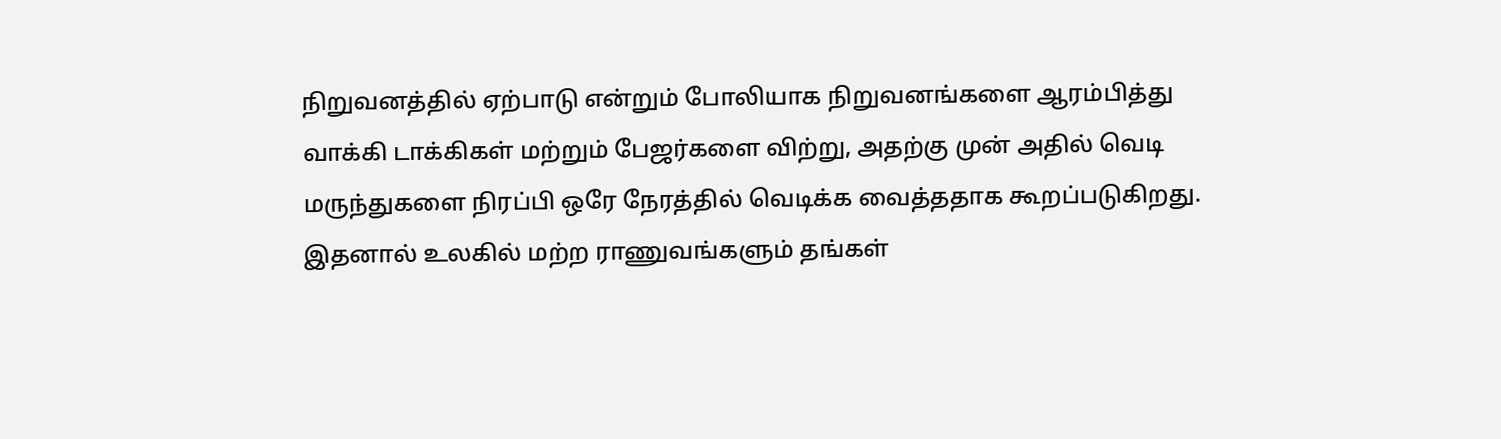நிறுவனத்தில் ஏற்பாடு என்றும் போலியாக நிறுவனங்களை ஆரம்பித்து வாக்கி டாக்கிகள் மற்றும் பேஜர்களை விற்று, அதற்கு முன் அதில் வெடி மருந்துகளை நிரப்பி ஒரே நேரத்தில் வெடிக்க வைத்ததாக கூறப்படுகிறது. இதனால் உலகில் மற்ற ராணுவங்களும் தங்கள்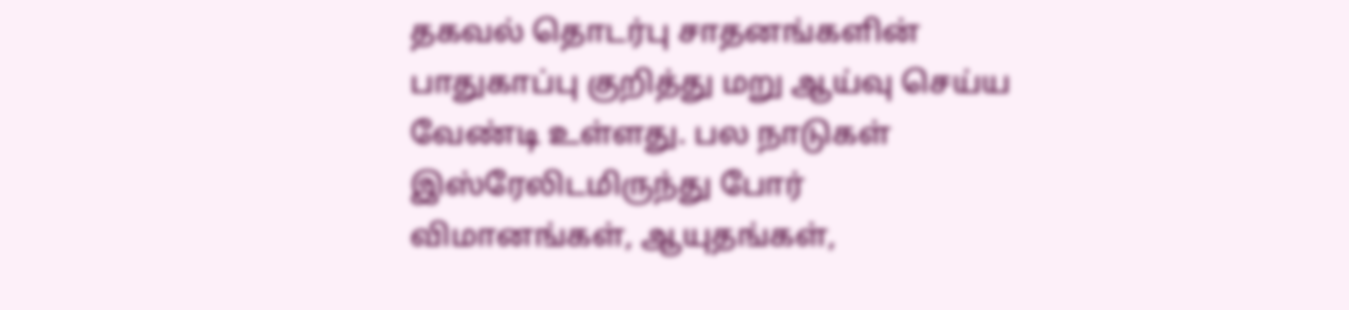தகவல் தொடர்பு சாதனங்களின் பாதுகாப்பு குறித்து மறு ஆய்வு செய்ய வேண்டி உள்ளது. பல நாடுகள் இஸ்ரேலிடமிருந்து போர் விமானங்கள், ஆயுதங்கள்,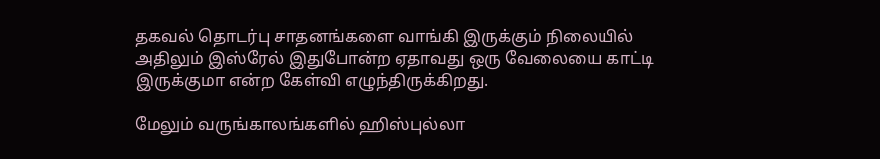தகவல் தொடர்பு சாதனங்களை வாங்கி இருக்கும் நிலையில் அதிலும் இஸ்ரேல் இதுபோன்ற ஏதாவது ஒரு வேலையை காட்டி இருக்குமா என்ற கேள்வி எழுந்திருக்கிறது.

மேலும் வருங்காலங்களில் ஹிஸ்புல்லா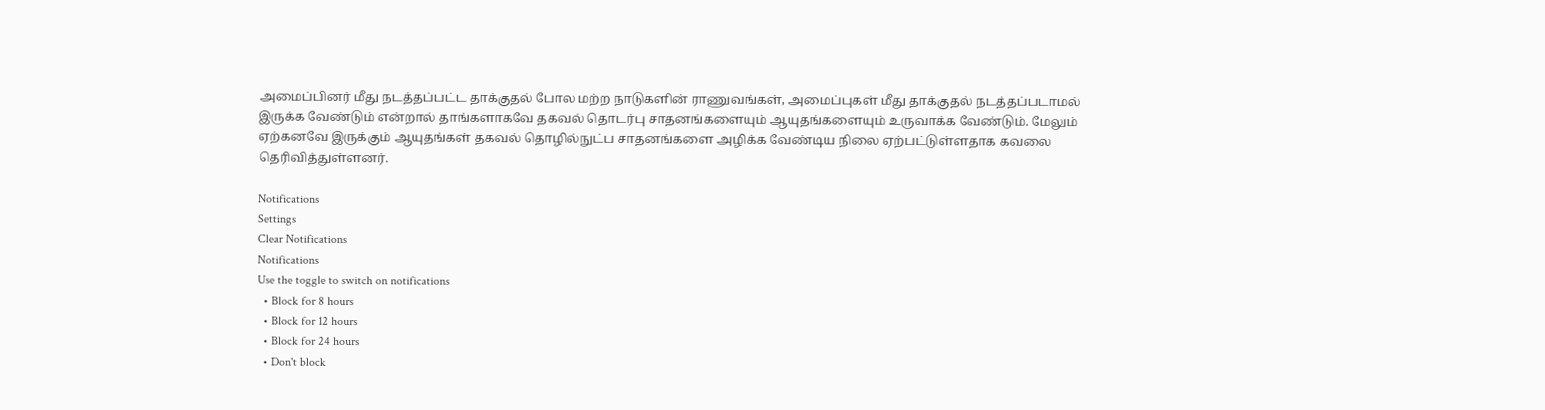அமைப்பினர் மீது நடத்தப்பட்ட தாக்குதல் போல மற்ற நாடுகளின் ராணுவங்கள், அமைப்புகள் மீது தாக்குதல் நடத்தப்படாமல் இருக்க வேண்டும் என்றால் தாங்களாகவே தகவல் தொடர்பு சாதனங்களையும் ஆயுதங்களையும் உருவாக்க வேண்டும். மேலும் ஏற்கனவே இருக்கும் ஆயுதங்கள் தகவல் தொழில்நுட்ப சாதனங்களை அழிக்க வேண்டிய நிலை ஏற்பட்டுள்ளதாக கவலை தெரிவித்துள்ளனர்.

Notifications
Settings
Clear Notifications
Notifications
Use the toggle to switch on notifications
  • Block for 8 hours
  • Block for 12 hours
  • Block for 24 hours
  • Don't block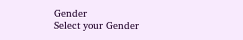Gender
Select your Gender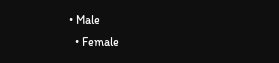• Male
  • Female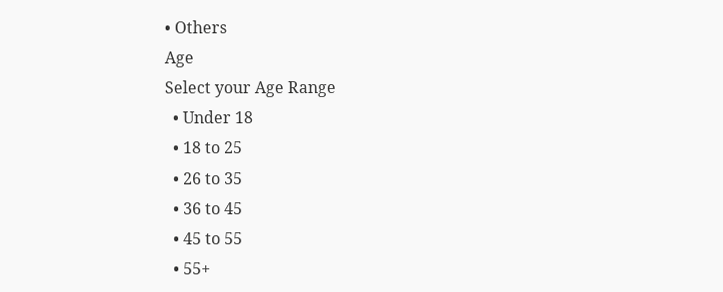• Others
Age
Select your Age Range
  • Under 18
  • 18 to 25
  • 26 to 35
  • 36 to 45
  • 45 to 55
  • 55+